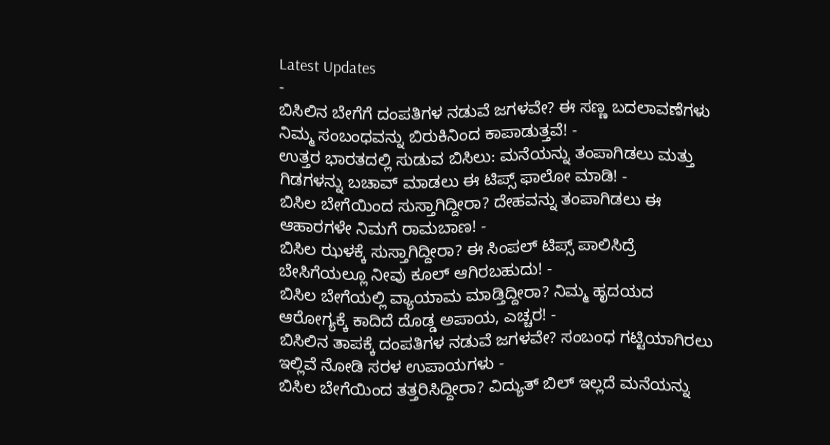Latest Updates
-
ಬಿಸಿಲಿನ ಬೇಗೆಗೆ ದಂಪತಿಗಳ ನಡುವೆ ಜಗಳವೇ? ಈ ಸಣ್ಣ ಬದಲಾವಣೆಗಳು ನಿಮ್ಮ ಸಂಬಂಧವನ್ನು ಬಿರುಕಿನಿಂದ ಕಾಪಾಡುತ್ತವೆ! -
ಉತ್ತರ ಭಾರತದಲ್ಲಿ ಸುಡುವ ಬಿಸಿಲು: ಮನೆಯನ್ನು ತಂಪಾಗಿಡಲು ಮತ್ತು ಗಿಡಗಳನ್ನು ಬಚಾವ್ ಮಾಡಲು ಈ ಟಿಪ್ಸ್ ಫಾಲೋ ಮಾಡಿ! -
ಬಿಸಿಲ ಬೇಗೆಯಿಂದ ಸುಸ್ತಾಗಿದ್ದೀರಾ? ದೇಹವನ್ನು ತಂಪಾಗಿಡಲು ಈ ಆಹಾರಗಳೇ ನಿಮಗೆ ರಾಮಬಾಣ! -
ಬಿಸಿಲ ಝಳಕ್ಕೆ ಸುಸ್ತಾಗಿದ್ದೀರಾ? ಈ ಸಿಂಪಲ್ ಟಿಪ್ಸ್ ಪಾಲಿಸಿದ್ರೆ ಬೇಸಿಗೆಯಲ್ಲೂ ನೀವು ಕೂಲ್ ಆಗಿರಬಹುದು! -
ಬಿಸಿಲ ಬೇಗೆಯಲ್ಲಿ ವ್ಯಾಯಾಮ ಮಾಡ್ತಿದ್ದೀರಾ? ನಿಮ್ಮ ಹೃದಯದ ಆರೋಗ್ಯಕ್ಕೆ ಕಾದಿದೆ ದೊಡ್ಡ ಅಪಾಯ, ಎಚ್ಚರ! -
ಬಿಸಿಲಿನ ತಾಪಕ್ಕೆ ದಂಪತಿಗಳ ನಡುವೆ ಜಗಳವೇ? ಸಂಬಂಧ ಗಟ್ಟಿಯಾಗಿರಲು ಇಲ್ಲಿವೆ ನೋಡಿ ಸರಳ ಉಪಾಯಗಳು -
ಬಿಸಿಲ ಬೇಗೆಯಿಂದ ತತ್ತರಿಸಿದ್ದೀರಾ? ವಿದ್ಯುತ್ ಬಿಲ್ ಇಲ್ಲದೆ ಮನೆಯನ್ನು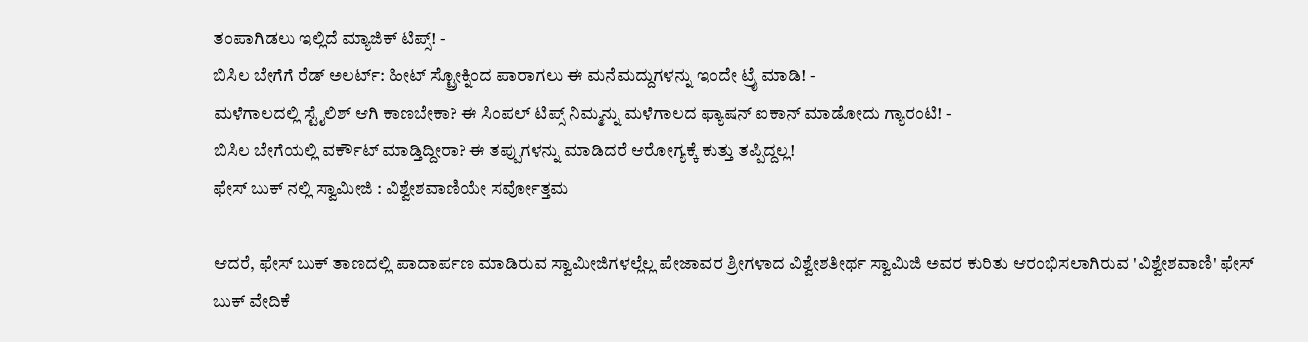ತಂಪಾಗಿಡಲು ಇಲ್ಲಿದೆ ಮ್ಯಾಜಿಕ್ ಟಿಪ್ಸ್! -
ಬಿಸಿಲ ಬೇಗೆಗೆ ರೆಡ್ ಅಲರ್ಟ್: ಹೀಟ್ ಸ್ಟ್ರೋಕ್ನಿಂದ ಪಾರಾಗಲು ಈ ಮನೆಮದ್ದುಗಳನ್ನು ಇಂದೇ ಟ್ರೈ ಮಾಡಿ! -
ಮಳೆಗಾಲದಲ್ಲಿ ಸ್ಟೈಲಿಶ್ ಆಗಿ ಕಾಣಬೇಕಾ? ಈ ಸಿಂಪಲ್ ಟಿಪ್ಸ್ ನಿಮ್ಮನ್ನು ಮಳೆಗಾಲದ ಫ್ಯಾಷನ್ ಐಕಾನ್ ಮಾಡೋದು ಗ್ಯಾರಂಟಿ! -
ಬಿಸಿಲ ಬೇಗೆಯಲ್ಲಿ ವರ್ಕೌಟ್ ಮಾಡ್ತಿದ್ದೀರಾ? ಈ ತಪ್ಪುಗಳನ್ನು ಮಾಡಿದರೆ ಆರೋಗ್ಯಕ್ಕೆ ಕುತ್ತು ತಪ್ಪಿದ್ದಲ್ಲ!
ಫೇಸ್ ಬುಕ್ ನಲ್ಲಿ ಸ್ವಾಮೀಜಿ : ವಿಶ್ವೇಶವಾಣಿಯೇ ಸರ್ವೋತ್ತಮ

ಆದರೆ, ಫೇಸ್ ಬುಕ್ ತಾಣದಲ್ಲಿ ಪಾದಾರ್ಪಣ ಮಾಡಿರುವ ಸ್ವಾಮೀಜಿಗಳಲ್ಲೆಲ್ಲ ಪೇಜಾವರ ಶ್ರೀಗಳಾದ ವಿಶ್ವೇಶತೀರ್ಥ ಸ್ವಾಮಿಜಿ ಅವರ ಕುರಿತು ಆರಂಭಿಸಲಾಗಿರುವ 'ವಿಶ್ವೇಶವಾಣಿ' ಫೇಸ್ ಬುಕ್ ವೇದಿಕೆ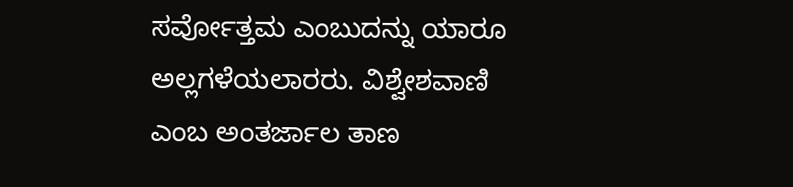ಸರ್ವೋತ್ತಮ ಎಂಬುದನ್ನು ಯಾರೂ ಅಲ್ಲಗಳೆಯಲಾರರು. ವಿಶ್ವೇಶವಾಣಿ ಎಂಬ ಅಂತರ್ಜಾಲ ತಾಣ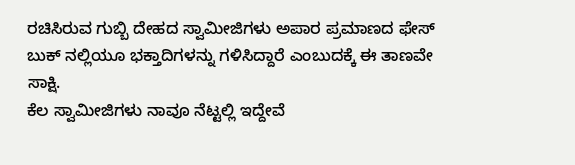ರಚಿಸಿರುವ ಗುಬ್ಬಿ ದೇಹದ ಸ್ವಾಮೀಜಿಗಳು ಅಪಾರ ಪ್ರಮಾಣದ ಫೇಸ್ ಬುಕ್ ನಲ್ಲಿಯೂ ಭಕ್ತಾದಿಗಳನ್ನು ಗಳಿಸಿದ್ದಾರೆ ಎಂಬುದಕ್ಕೆ ಈ ತಾಣವೇ ಸಾಕ್ಷಿ.
ಕೆಲ ಸ್ವಾಮೀಜಿಗಳು ನಾವೂ ನೆಟ್ಟಲ್ಲಿ ಇದ್ದೇವೆ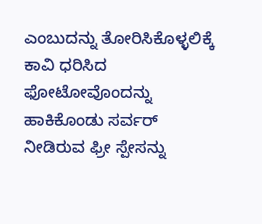ಎಂಬುದನ್ನು ತೋರಿಸಿಕೊಳ್ಳಲಿಕ್ಕೆ ಕಾವಿ ಧರಿಸಿದ ಫೋಟೋವೊಂದನ್ನು ಹಾಕಿಕೊಂಡು ಸರ್ವರ್ ನೀಡಿರುವ ಫ್ರೀ ಸ್ಪೇಸನ್ನು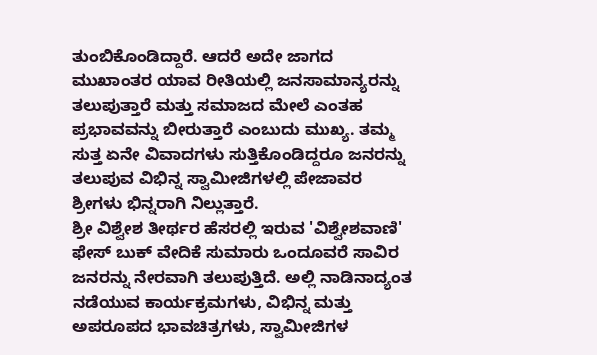ತುಂಬಿಕೊಂಡಿದ್ದಾರೆ. ಆದರೆ ಅದೇ ಜಾಗದ ಮುಖಾಂತರ ಯಾವ ರೀತಿಯಲ್ಲಿ ಜನಸಾಮಾನ್ಯರನ್ನು ತಲುಪುತ್ತಾರೆ ಮತ್ತು ಸಮಾಜದ ಮೇಲೆ ಎಂತಹ ಪ್ರಭಾವವನ್ನು ಬೀರುತ್ತಾರೆ ಎಂಬುದು ಮುಖ್ಯ. ತಮ್ಮ ಸುತ್ತ ಏನೇ ವಿವಾದಗಳು ಸುತ್ತಿಕೊಂಡಿದ್ದರೂ ಜನರನ್ನು ತಲುಪುವ ವಿಭಿನ್ನ ಸ್ವಾಮೀಜಿಗಳಲ್ಲಿ ಪೇಜಾವರ ಶ್ರೀಗಳು ಭಿನ್ನರಾಗಿ ನಿಲ್ಲುತ್ತಾರೆ.
ಶ್ರೀ ವಿಶ್ವೇಶ ತೀರ್ಥರ ಹೆಸರಲ್ಲಿ ಇರುವ 'ವಿಶ್ವೇಶವಾಣಿ' ಫೇಸ್ ಬುಕ್ ವೇದಿಕೆ ಸುಮಾರು ಒಂದೂವರೆ ಸಾವಿರ ಜನರನ್ನು ನೇರವಾಗಿ ತಲುಪುತ್ತಿದೆ. ಅಲ್ಲಿ ನಾಡಿನಾದ್ಯಂತ ನಡೆಯುವ ಕಾರ್ಯಕ್ರಮಗಳು, ವಿಭಿನ್ನ ಮತ್ತು ಅಪರೂಪದ ಭಾವಚಿತ್ರಗಳು, ಸ್ವಾಮೀಜಿಗಳ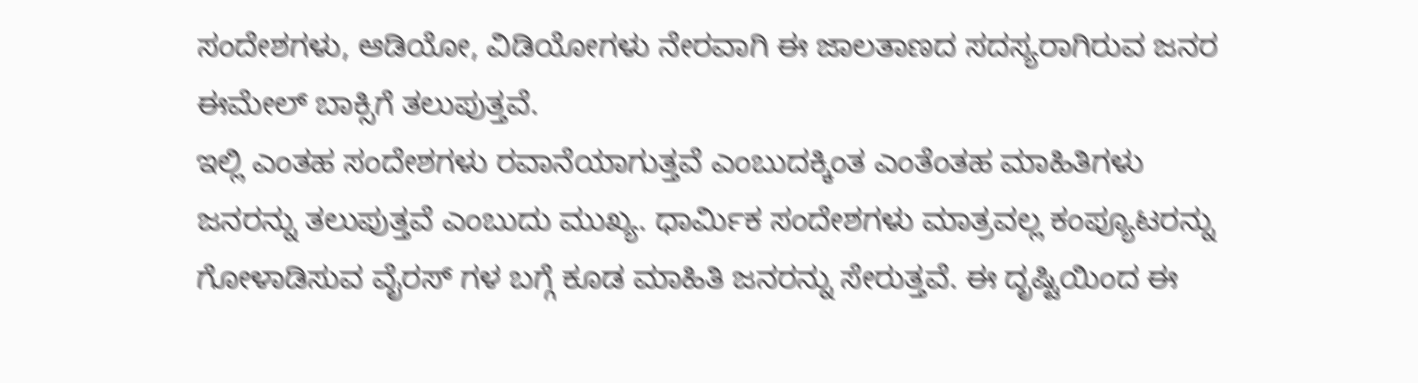ಸಂದೇಶಗಳು, ಆಡಿಯೋ, ವಿಡಿಯೋಗಳು ನೇರವಾಗಿ ಈ ಜಾಲತಾಣದ ಸದಸ್ಯರಾಗಿರುವ ಜನರ ಈಮೇಲ್ ಬಾಕ್ಸಿಗೆ ತಲುಪುತ್ತವೆ.
ಇಲ್ಲಿ ಎಂತಹ ಸಂದೇಶಗಳು ರವಾನೆಯಾಗುತ್ತವೆ ಎಂಬುದಕ್ಕಿಂತ ಎಂತೆಂತಹ ಮಾಹಿತಿಗಳು ಜನರನ್ನು ತಲುಪುತ್ತವೆ ಎಂಬುದು ಮುಖ್ಯ. ಧಾರ್ಮಿಕ ಸಂದೇಶಗಳು ಮಾತ್ರವಲ್ಲ ಕಂಪ್ಯೂಟರನ್ನು ಗೋಳಾಡಿಸುವ ವೈರಸ್ ಗಳ ಬಗ್ಗೆ ಕೂಡ ಮಾಹಿತಿ ಜನರನ್ನು ಸೇರುತ್ತವೆ. ಈ ದೃಷ್ಟಿಯಿಂದ ಈ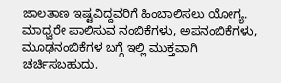ಜಾಲತಾಣ ಇಷ್ಟವಿದ್ದವರಿಗೆ ಹಿಂಬಾಲಿಸಲು ಯೋಗ್ಯ. ಮಾಧ್ವರೇ ಪಾಲಿಸುವ ನಂಬಿಕೆಗಳು, ಅಪನಂಬಿಕೆಗಳು, ಮೂಢನಂಬಿಕೆಗಳ ಬಗ್ಗೆ ಇಲ್ಲಿ ಮುಕ್ತವಾಗಿ ಚರ್ಚಿಸಬಹುದು.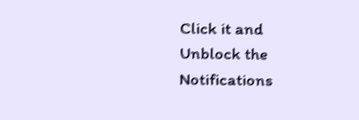Click it and Unblock the Notifications